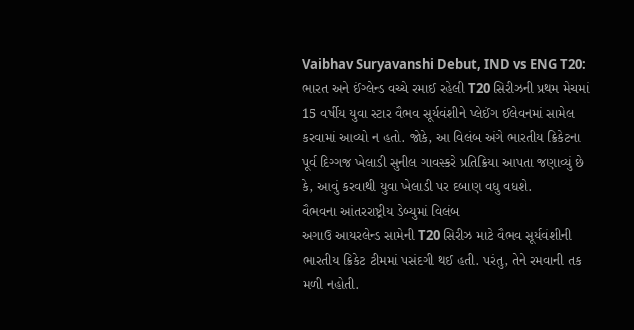Vaibhav Suryavanshi Debut, IND vs ENG T20: ભારત અને ઈંગ્લેન્ડ વચ્ચે રમાઈ રહેલી T20 સિરીઝની પ્રથમ મેચમાં 15 વર્ષીય યુવા સ્ટાર વૈભવ સૂર્યવંશીને પ્લેઈંગ ઈલેવનમાં સામેલ કરવામાં આવ્યો ન હતો. જોકે, આ વિલંબ અંગે ભારતીય ક્રિકેટના પૂર્વ દિગ્ગજ ખેલાડી સુનીલ ગાવસ્કરે પ્રતિક્રિયા આપતા જણાવ્યું છે કે, આવું કરવાથી યુવા ખેલાડી પર દબાણ વધુ વધશે.
વૈભવના આંતરરાષ્ટ્રીય ડેબ્યુમાં વિલંબ
અગાઉ આયરલેન્ડ સામેની T20 સિરીઝ માટે વૈભવ સૂર્યવંશીની ભારતીય ક્રિકેટ ટીમમાં પસંદગી થઈ હતી. પરંતુ, તેને રમવાની તક મળી નહોતી.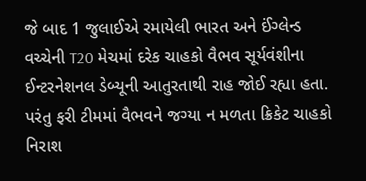જે બાદ 1 જુલાઈએ રમાયેલી ભારત અને ઈંગ્લેન્ડ વચ્ચેની T20 મેચમાં દરેક ચાહકો વૈભવ સૂર્યવંશીના ઈન્ટરનેશનલ ડેબ્યૂની આતુરતાથી રાહ જોઈ રહ્યા હતા. પરંતુ ફરી ટીમમાં વૈભવને જગ્યા ન મળતા ક્રિકેટ ચાહકો નિરાશ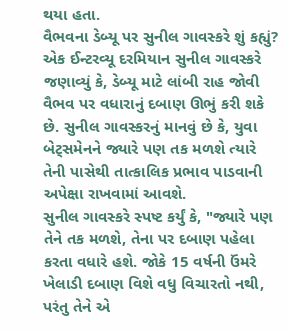થયા હતા.
વૈભવના ડેબ્યૂ પર સુનીલ ગાવસ્કરે શું કહ્યું?
એક ઈન્ટરવ્યૂ દરમિયાન સુનીલ ગાવસ્કરે જણાવ્યું કે, ડેબ્યૂ માટે લાંબી રાહ જોવી વૈભવ પર વધારાનું દબાણ ઊભું કરી શકે છે. સુનીલ ગાવસ્કરનું માનવું છે કે, યુવા બેટ્સમેનને જ્યારે પણ તક મળશે ત્યારે તેની પાસેથી તાત્કાલિક પ્રભાવ પાડવાની અપેક્ષા રાખવામાં આવશે.
સુનીલ ગાવસ્કરે સ્પષ્ટ કર્યું કે, "જ્યારે પણ તેને તક મળશે, તેના પર દબાણ પહેલા કરતા વધારે હશે. જોકે 15 વર્ષની ઉંમરે ખેલાડી દબાણ વિશે વધુ વિચારતો નથી, પરંતુ તેને એ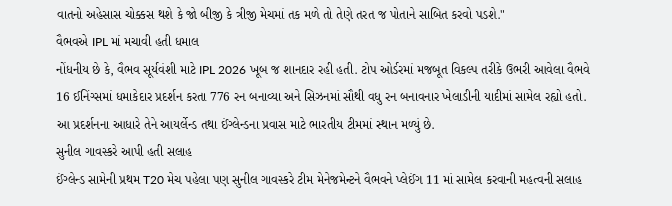વાતનો અહેસાસ ચોક્કસ થશે કે જો બીજી કે ત્રીજી મેચમાં તક મળે તો તેણે તરત જ પોતાને સાબિત કરવો પડશે."
વૈભવએ IPL માં મચાવી હતી ધમાલ
નોંધનીય છે કે, વૈભવ સૂર્યવંશી માટે IPL 2026 ખૂબ જ શાનદાર રહી હતી. ટોપ ઓર્ડરમાં મજબૂત વિકલ્પ તરીકે ઉભરી આવેલા વૈભવે 16 ઈનિંગ્સમાં ધમાકેદાર પ્રદર્શન કરતા 776 રન બનાવ્યા અને સિઝનમાં સૌથી વધુ રન બનાવનાર ખેલાડીની યાદીમાં સામેલ રહ્યો હતો. આ પ્રદર્શનના આધારે તેને આયર્લેન્ડ તથા ઈંગ્લેન્ડના પ્રવાસ માટે ભારતીય ટીમમાં સ્થાન મળ્યું છે.
સુનીલ ગાવસ્કરે આપી હતી સલાહ
ઈંગ્લેન્ડ સામેની પ્રથમ T20 મેચ પહેલા પણ સુનીલ ગાવસ્કરે ટીમ મેનેજમેન્ટને વૈભવને પ્લેઈંગ 11 માં સામેલ કરવાની મહત્વની સલાહ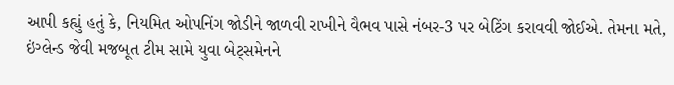આપી કહ્યું હતું કે, નિયમિત ઓપનિંગ જોડીને જાળવી રાખીને વૈભવ પાસે નંબર-3 પર બેટિંગ કરાવવી જોઈએ. તેમના મતે, ઇંગ્લેન્ડ જેવી મજબૂત ટીમ સામે યુવા બેટ્સમેનને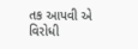તક આપવી એ વિરોધી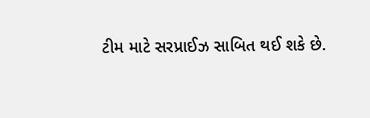ટીમ માટે સરપ્રાઈઝ સાબિત થઈ શકે છે.